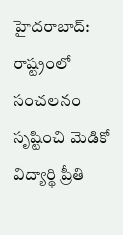హైదరాబాద్: రాష్ట్రంలో సంచలనం సృష్టించి మెడికో విద్యార్థి ప్రీతి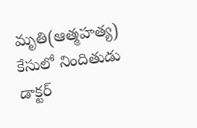మృతి(ఆత్మహత్య) కేసులో నిందితుడు డాక్టర్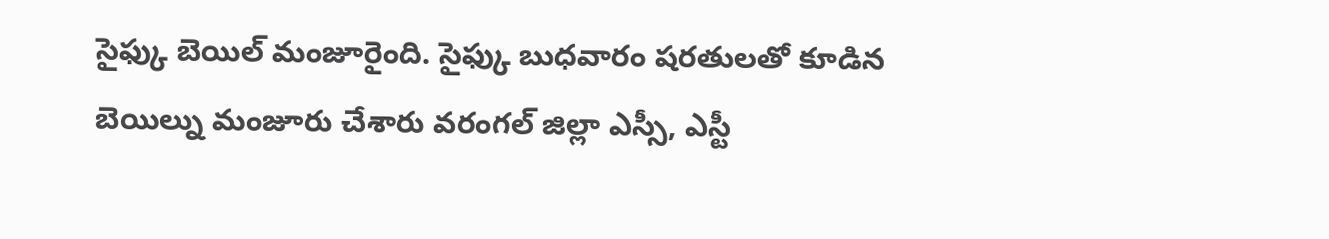సైఫ్కు బెయిల్ మంజూరైంది. సైఫ్కు బుధవారం షరతులతో కూడిన బెయిల్ను మంజూరు చేశారు వరంగల్ జిల్లా ఎస్సీ, ఎస్టీ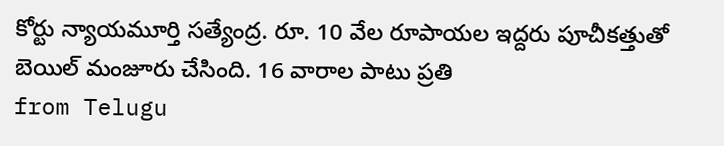కోర్టు న్యాయమూర్తి సత్యేంద్ర. రూ. 10 వేల రూపాయల ఇద్దరు పూచీకత్తుతో బెయిల్ మంజూరు చేసింది. 16 వారాల పాటు ప్రతి
from Telugu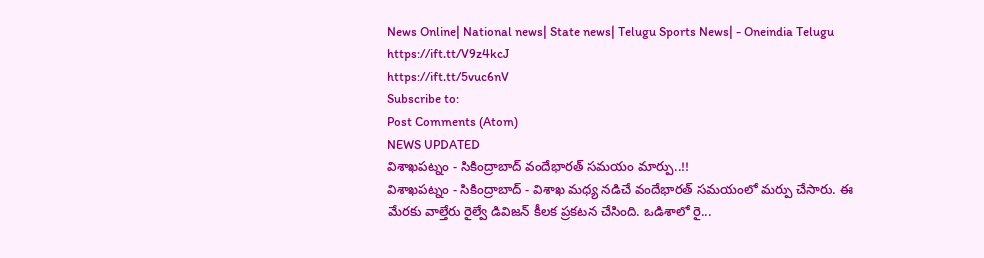News Online| National news| State news| Telugu Sports News| - Oneindia Telugu https://ift.tt/V9z4kcJ
https://ift.tt/5vuc6nV
Subscribe to:
Post Comments (Atom)
NEWS UPDATED
విశాఖపట్నం - సికింద్రాబాద్ వందేభారత్ సమయం మార్పు..!!
విశాఖపట్నం - సికింద్రాబాద్ - విశాఖ మధ్య నడిచే వందేభారత్ సమయంలో మర్పు చేసారు. ఈ మేరకు వాల్తేరు రైల్వే డివిజన్ కీలక ప్రకటన చేసింది. ఒడిశాలో రై...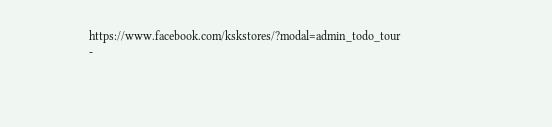https://www.facebook.com/kskstores/?modal=admin_todo_tour
-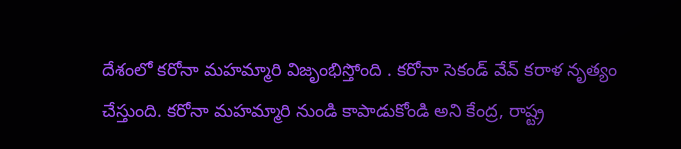దేశంలో కరోనా మహమ్మారి విజృంభిస్తోంది . కరోనా సెకండ్ వేవ్ కరాళ నృత్యం చేస్తుంది. కరోనా మహమ్మారి నుండి కాపాడుకోండి అని కేంద్ర, రాష్ట్ర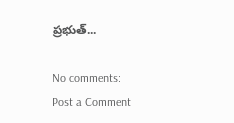ప్రభుత్...

No comments:
Post a Comment